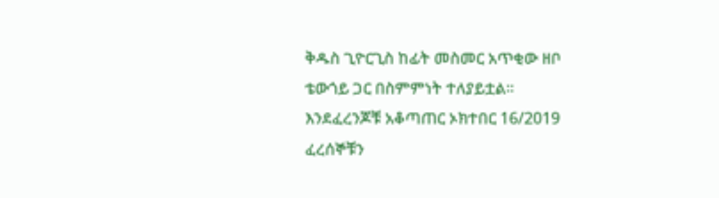ቅዱስ ጊዮርጊስ ከፊት መስመር አጥቂው ዘቦ ቴውጎይ ጋር በስምምነት ተለያይቷል።
እንደፈረንጆቹ አቆጣጠር ኦክተበር 16/2019 ፈረሰኞቹን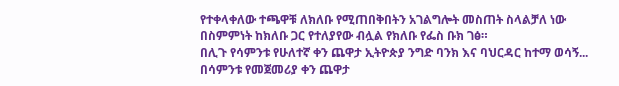የተቀላቀለው ተጫዋቹ ለክለቡ የሚጠበቅበትን አገልግሎት መስጠት ስላልቻለ ነው በስምምነት ከክለቡ ጋር የተለያየው ብሏል የክለቡ የፌስ ቡክ ገፅ።
በሊጉ የሳምንቱ የሁለተኛ ቀን ጨዋታ ኢትዮጵያ ንግድ ባንክ እና ባህርዳር ከተማ ወሳኝ...
በሳምንቱ የመጀመሪያ ቀን ጨዋታ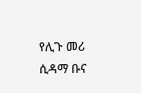የሊጉ መሪ ሲዳማ ቡና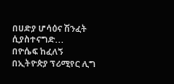በሀድያ ሆሳዕና ሽንፈት ሲያስተናግድ...
በዮሴፍ ከፈለኝ በኢትዮጵያ ፕሪሚየር ሊግ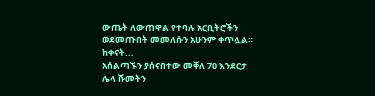ውጤት ለውጠዋል የተባሉ አርቢትሮችን ወደመጡበት መመለሱን አሁንም ቀጥሏል። ከቀናት...
አሰልጣኙን ያሰናበተው መቐለ 70 እንደርታ ሌላ ሹመትን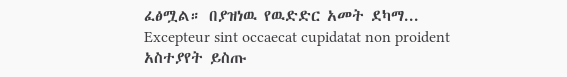ፈፅሟል። በያዝነዉ የዉድድር አመት ደካማ...
Excepteur sint occaecat cupidatat non proident
አስተያየት ይስጡ